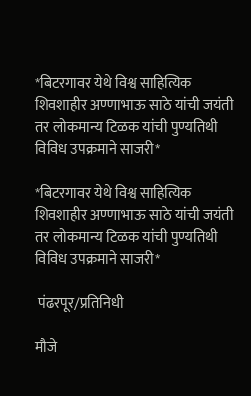*बिटरगावर येथे विश्व साहित्यिक शिवशाहीर अण्णाभाऊ साठे यांची जयंती तर लोकमान्य टिळक यांची पुण्यतिथी विविध उपक्रमाने साजरी*

*बिटरगावर येथे विश्व साहित्यिक शिवशाहीर अण्णाभाऊ साठे यांची जयंती तर लोकमान्य टिळक यांची पुण्यतिथी विविध उपक्रमाने साजरी*

 पंढरपूर/प्रतिनिधी

मौजे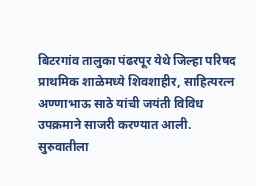बिटरगांव तालुका पंढरपूर येथे जिल्हा परिषद प्राथमिक शाळेमध्ये शिवशाहीर, साहित्यरत्न अण्णाभाऊ साठे यांची जयंती विविध उपक्रमाने साजरी करण्यात आली. सुरुवातीला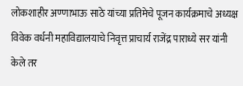लोकशाहीर अण्णाभाऊ साठे यांच्या प्रतिमेचे पूजन कार्यक्रमाचे अध्यक्ष विवेक वर्धनी महाविद्यालयाचे निवृत्त प्राचार्य राजेंद्र पाराध्ये सर यांनी केले तर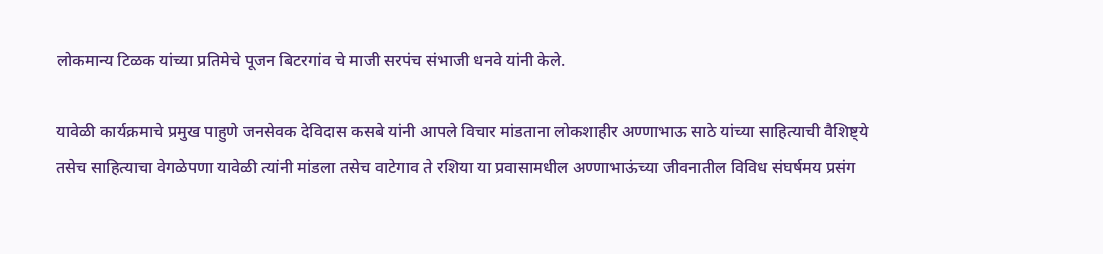लोकमान्य टिळक यांच्या प्रतिमेचे पूजन बिटरगांव चे माजी सरपंच संभाजी धनवे यांनी केले.

यावेळी कार्यक्रमाचे प्रमुख पाहुणे जनसेवक देविदास कसबे यांनी आपले विचार मांडताना लोकशाहीर अण्णाभाऊ साठे यांच्या साहित्याची वैशिष्ट्ये तसेच साहित्याचा वेगळेपणा यावेळी त्यांनी मांडला तसेच वाटेगाव ते रशिया या प्रवासामधील अण्णाभाऊंच्या जीवनातील विविध संघर्षमय प्रसंग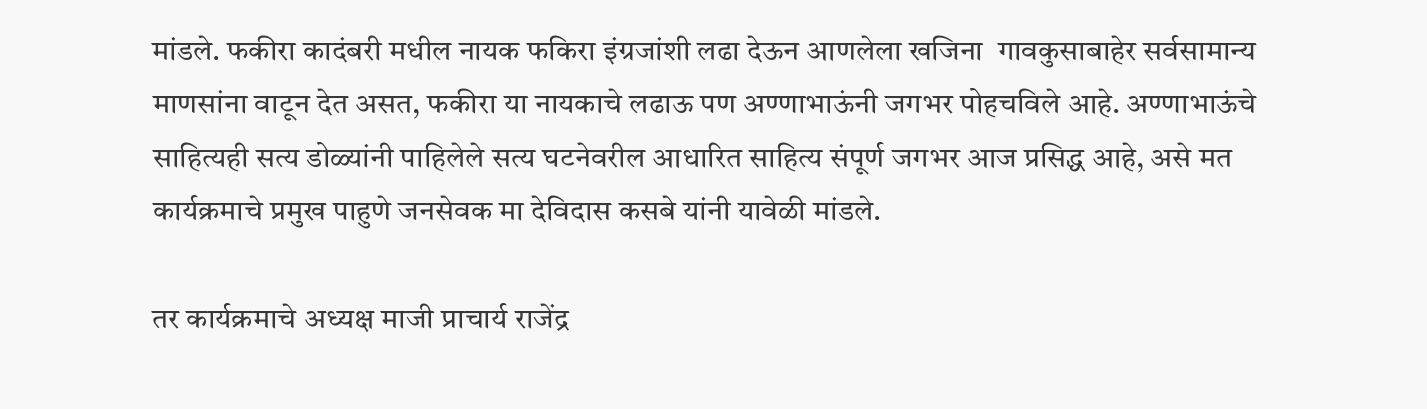मांडले. फकीरा कादंबरी मधील नायक फकिरा इंग्रजांशी लढा देऊन आणलेला खजिना  गावकुसाबाहेर सर्वसामान्य माणसांना वाटून देत असत, फकीरा या नायकाचे लढाऊ पण अण्णाभाऊंनी जगभर पोहचविले आहे. अण्णाभाऊंचे साहित्यही सत्य डोळ्यांनी पाहिलेले सत्य घटनेवरील आधारित साहित्य संपूर्ण जगभर आज प्रसिद्ध आहे, असे मत कार्यक्रमाचे प्रमुख पाहुणे जनसेवक मा देविदास कसबे यांनी यावेळी मांडले.

तर कार्यक्रमाचे अध्यक्ष माजी प्राचार्य राजेंद्र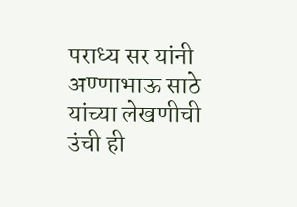पराध्य सर यांनी अण्णाभाऊ साठे यांच्या लेखणीची उंची ही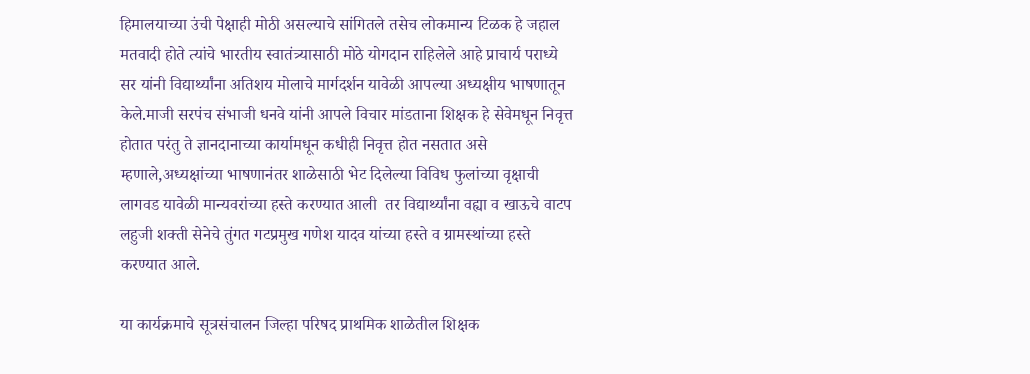हिमालयाच्या उंची पेक्षाही मोठी असल्याचे सांगितले तसेच लोकमान्य टिळक हे जहाल मतवादी होते त्यांचे भारतीय स्वातंत्र्यासाठी मोठे योगदान राहिलेले आहे प्राचार्य पराध्ये सर यांनी विद्यार्थ्यांना अतिशय मोलाचे मार्गदर्शन यावेळी आपल्या अध्यक्षीय भाषणातून केले.माजी सरपंच संभाजी धनवे यांनी आपले विचार मांडताना शिक्षक हे सेवेमधून निवृत्त होतात परंतु ते ज्ञानदानाच्या कार्यामधून कधीही निवृत्त होत नसतात असे म्हणाले,अध्यक्षांच्या भाषणानंतर शाळेसाठी भेट दिलेल्या विविध फुलांच्या वृक्षाची लागवड यावेळी मान्यवरांच्या हस्ते करण्यात आली  तर विद्यार्थ्यांना वह्या व खाऊचे वाटप लहुजी शक्ती सेनेचे तुंगत गटप्रमुख गणेश यादव यांच्या हस्ते व ग्रामस्थांच्या हस्ते करण्यात आले.

या कार्यक्रमाचे सूत्रसंचालन जिल्हा परिषद प्राथमिक शाळेतील शिक्षक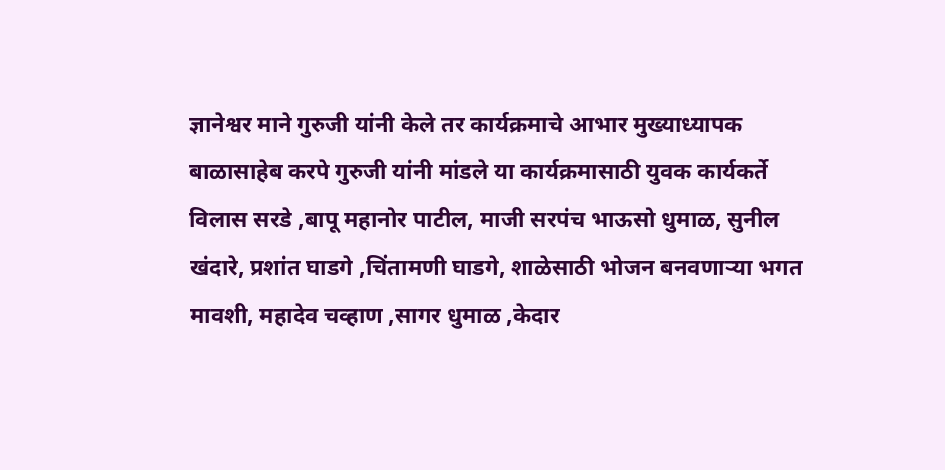ज्ञानेश्वर माने गुरुजी यांनी केले तर कार्यक्रमाचे आभार मुख्याध्यापक बाळासाहेब करपे गुरुजी यांनी मांडले या कार्यक्रमासाठी युवक कार्यकर्ते विलास सरडे ,बापू महानोर पाटील, माजी सरपंच भाऊसो धुमाळ, सुनील खंदारे, प्रशांत घाडगे ,चिंतामणी घाडगे, शाळेसाठी भोजन बनवणाऱ्या भगत मावशी, महादेव चव्हाण ,सागर धुमाळ ,केदार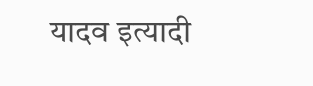यादव इत्यादी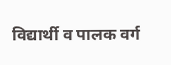विद्यार्थी व पालक वर्ग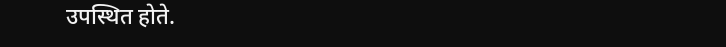उपस्थित होते.